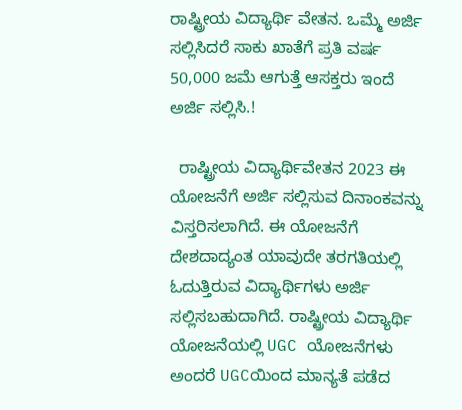ರಾಷ್ಟ್ರೀಯ ವಿದ್ಯಾರ್ಥಿ ವೇತನ. ಒಮ್ಮೆ ಅರ್ಜಿ ಸಲ್ಲಿಸಿದರೆ ಸಾಕು ಖಾತೆಗೆ ಪ್ರತಿ ವರ್ಷ 50,000 ಜಮೆ ಆಗುತ್ತೆ ಆಸಕ್ತರು ಇಂದೆ ಅರ್ಜಿ ಸಲ್ಲಿಸಿ.!

  ರಾಷ್ಟ್ರೀಯ ವಿದ್ಯಾರ್ಥಿವೇತನ 2023 ಈ ಯೋಜನೆಗೆ ಅರ್ಜಿ ಸಲ್ಲಿಸುವ ದಿನಾಂಕವನ್ನು ವಿಸ್ತರಿಸಲಾಗಿದೆ. ಈ ಯೋಜನೆಗೆ ದೇಶದಾದ್ಯಂತ ಯಾವುದೇ ತರಗತಿಯಲ್ಲಿ ಓದುತ್ತಿರುವ ವಿದ್ಯಾರ್ಥಿಗಳು ಅರ್ಜಿ ಸಲ್ಲಿಸಬಹುದಾಗಿದೆ. ರಾಷ್ಟ್ರೀಯ ವಿದ್ಯಾರ್ಥಿ ಯೋಜನೆಯಲ್ಲಿ UGC ಯೋಜನೆಗಳು ಅಂದರೆ UGCಯಿಂದ ಮಾನ್ಯತೆ ಪಡೆದ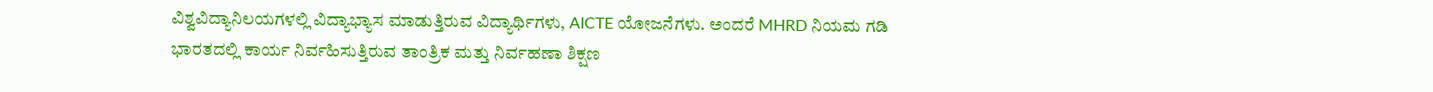ವಿಶ್ವವಿದ್ಯಾನಿಲಯಗಳಲ್ಲಿ ವಿದ್ಯಾಭ್ಯಾಸ ಮಾಡುತ್ತಿರುವ ವಿದ್ಯಾರ್ಥಿಗಳು, AICTE ಯೋಜನೆಗಳು. ಅಂದರೆ MHRD ನಿಯಮ ಗಡಿ ಭಾರತದಲ್ಲಿ ಕಾರ್ಯ ನಿರ್ವಹಿಸುತ್ತಿರುವ ತಾಂತ್ರಿಕ ಮತ್ತು ನಿರ್ವಹಣಾ ಶಿಕ್ಷಣ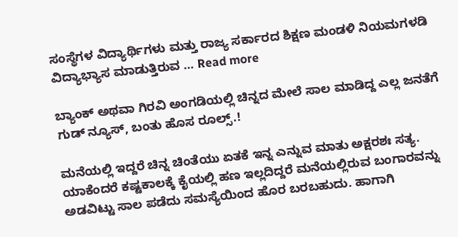ಸಂಸ್ಥೆಗಳ ವಿದ್ಯಾರ್ಥಿಗಳು ಮತ್ತು ರಾಜ್ಯ ಸರ್ಕಾರದ ಶಿಕ್ಷಣ ಮಂಡಳಿ ನಿಯಮಗಳಡಿ ವಿದ್ಯಾಭ್ಯಾಸ ಮಾಡುತ್ತಿರುವ … Read more

ಬ್ಯಾಂಕ್ ಅಥವಾ ಗಿರವಿ ಅಂಗಡಿಯಲ್ಲಿ ಚಿನ್ನದ ಮೇಲೆ ಸಾಲ ಮಾಡಿದ್ದ ಎಲ್ಲ ಜನತೆಗೆ ಗುಡ್ ನ್ಯೂಸ್, ಬಂತು ಹೊಸ ರೂಲ್ಸ್.!

ಮನೆಯಲ್ಲಿ ಇದ್ದರೆ ಚಿನ್ನ ಚಿಂತೆಯು ಏತಕೆ ಇನ್ನ ಎನ್ನುವ ಮಾತು ಅಕ್ಷರಶಃ ಸತ್ಯ. ಯಾಕೆಂದರೆ ಕಷ್ಟಕಾಲಕ್ಕೆ ಕೈಯಲ್ಲಿ ಹಣ ಇಲ್ಲದಿದ್ದರೆ ಮನೆಯಲ್ಲಿರುವ ಬಂಗಾರವನ್ನು ಅಡವಿಟ್ಟು ಸಾಲ ಪಡೆದು ಸಮಸ್ಯೆಯಿಂದ ಹೊರ ಬರಬಹುದು. ಹಾಗಾಗಿ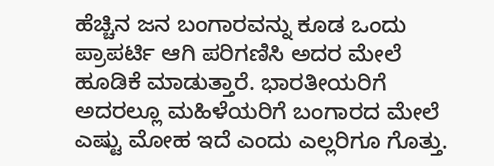ಹೆಚ್ಚಿನ ಜನ ಬಂಗಾರವನ್ನು ಕೂಡ ಒಂದು ಪ್ರಾಪರ್ಟಿ ಆಗಿ ಪರಿಗಣಿಸಿ ಅದರ ಮೇಲೆ ಹೂಡಿಕೆ ಮಾಡುತ್ತಾರೆ. ಭಾರತೀಯರಿಗೆ ಅದರಲ್ಲೂ ಮಹಿಳೆಯರಿಗೆ ಬಂಗಾರದ ಮೇಲೆ ಎಷ್ಟು ಮೋಹ ಇದೆ ಎಂದು ಎಲ್ಲರಿಗೂ ಗೊತ್ತು.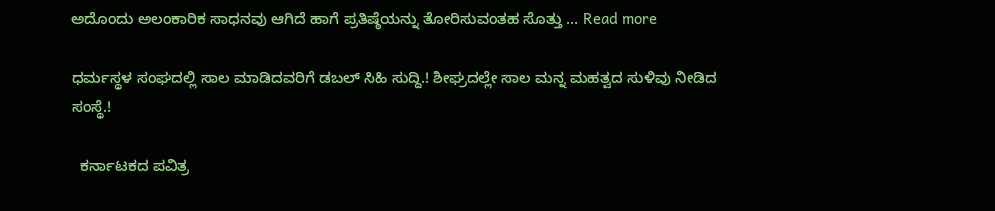ಅದೊಂದು ಅಲಂಕಾರಿಕ ಸಾಧನವು ಆಗಿದೆ ಹಾಗೆ ಪ್ರತಿಷ್ಠೆಯನ್ನು ತೋರಿಸುವಂತಹ ಸೊತ್ತು … Read more

ಧರ್ಮಸ್ಥಳ ಸಂಘದಲ್ಲಿ ಸಾಲ ಮಾಡಿದವರಿಗೆ ಡಬಲ್ ಸಿಹಿ ಸುದ್ದಿ.! ಶೀಘ್ರದಲ್ಲೇ ಸಾಲ ಮನ್ನ ಮಹತ್ವದ ಸುಳಿವು ನೀಡಿದ ಸಂಸ್ಥೆ.!

  ಕರ್ನಾಟಕದ ಪವಿತ್ರ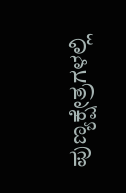ಪುಣ್ಯಕ್ಷೇತ್ರಗಳಲ್ಲಿ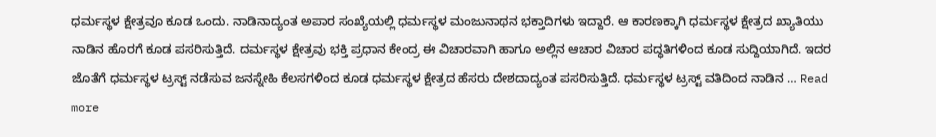ಧರ್ಮಸ್ಥಳ ಕ್ಷೇತ್ರವೂ ಕೂಡ ಒಂದು. ನಾಡಿನಾದ್ಯಂತ ಅಪಾರ ಸಂಖ್ಯೆಯಲ್ಲಿ ಧರ್ಮಸ್ಥಳ ಮಂಜುನಾಥನ ಭಕ್ತಾದಿಗಳು ಇದ್ದಾರೆ. ಆ ಕಾರಣಕ್ಕಾಗಿ ಧರ್ಮಸ್ಥಳ ಕ್ಷೇತ್ರದ ಖ್ಯಾತಿಯು ನಾಡಿನ ಹೊರಗೆ ಕೂಡ ಪಸರಿಸುತ್ತಿದೆ. ದರ್ಮಸ್ಥಳ ಕ್ಷೇತ್ರವು ಭಕ್ತಿ ಪ್ರಧಾನ ಕೇಂದ್ರ ಈ ವಿಚಾರವಾಗಿ ಹಾಗೂ ಅಲ್ಲಿನ ಆಚಾರ ವಿಚಾರ ಪದ್ಧತಿಗಳಿಂದ ಕೂಡ ಸುದ್ದಿಯಾಗಿದೆ. ಇದರ ಜೊತೆಗೆ ಧರ್ಮಸ್ಥಳ ಟ್ರಸ್ಟ್ ನಡೆಸುವ ಜನಸ್ನೇಹಿ ಕೆಲಸಗಳಿಂದ ಕೂಡ ಧರ್ಮಸ್ಥಳ ಕ್ಷೇತ್ರದ ಹೆಸರು ದೇಶದಾದ್ಯಂತ ಪಸರಿಸುತ್ತಿದೆ. ಧರ್ಮಸ್ಥಳ ಟ್ರಸ್ಟ್ ವತಿದಿಂದ ನಾಡಿನ … Read more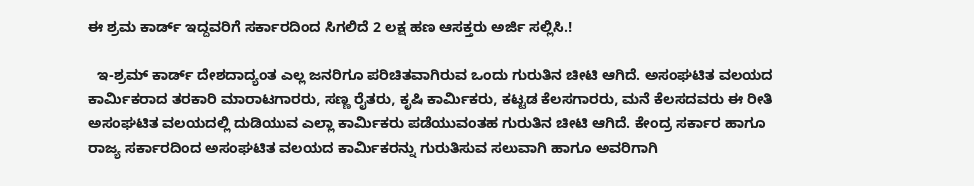ಈ ಶ್ರಮ ಕಾರ್ಡ್ ಇದ್ದವರಿಗೆ ಸರ್ಕಾರದಿಂದ ಸಿಗಲಿದೆ 2 ಲಕ್ಷ ಹಣ ಆಸಕ್ತರು ಅರ್ಜಿ ಸಲ್ಲಿಸಿ.!

  ಇ-ಶ್ರಮ್ ಕಾರ್ಡ್ ದೇಶದಾದ್ಯಂತ ಎಲ್ಲ ಜನರಿಗೂ ಪರಿಚಿತವಾಗಿರುವ ಒಂದು ಗುರುತಿನ ಚೀಟಿ ಆಗಿದೆ. ಅಸಂಘಟಿತ ವಲಯದ ಕಾರ್ಮಿಕರಾದ ತರಕಾರಿ ಮಾರಾಟಗಾರರು, ಸಣ್ಣ ರೈತರು, ಕೃಷಿ ಕಾರ್ಮಿಕರು, ಕಟ್ಟಡ ಕೆಲಸಗಾರರು, ಮನೆ ಕೆಲಸದವರು ಈ ರೀತಿ ಅಸಂಘಟಿತ ವಲಯದಲ್ಲಿ ದುಡಿಯುವ ಎಲ್ಲಾ ಕಾರ್ಮಿಕರು ಪಡೆಯುವಂತಹ ಗುರುತಿನ ಚೀಟಿ ಆಗಿದೆ. ಕೇಂದ್ರ ಸರ್ಕಾರ ಹಾಗೂ ರಾಜ್ಯ ಸರ್ಕಾರದಿಂದ ಅಸಂಘಟಿತ ವಲಯದ ಕಾರ್ಮಿಕರನ್ನು ಗುರುತಿಸುವ ಸಲುವಾಗಿ ಹಾಗೂ ಅವರಿಗಾಗಿ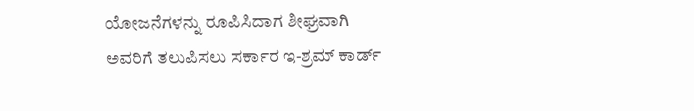ಯೋಜನೆಗಳನ್ನು ರೂಪಿಸಿದಾಗ ಶೀಘ್ರವಾಗಿ ಅವರಿಗೆ ತಲುಪಿಸಲು ಸರ್ಕಾರ ಇ-ಶ್ರಮ್ ಕಾರ್ಡ್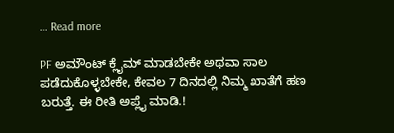… Read more

PF ಅಮೌಂಟ್ ಕ್ಲೈಮ್ ಮಾಡಬೇಕೇ ಅಥವಾ ಸಾಲ ಪಡೆದುಕೊಳ್ಳಬೇಕೇ, ಕೇವಲ 7 ದಿನದಲ್ಲಿ ನಿಮ್ಮ ಖಾತೆಗೆ ಹಣ ಬರುತ್ತೆ. ಈ ರೀತಿ ಅಪ್ಲೈ ಮಾಡಿ.!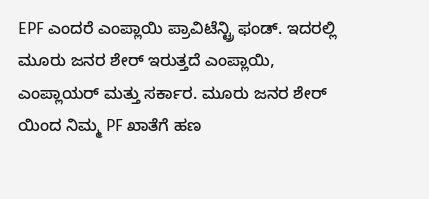EPF ಎಂದರೆ ಎಂಪ್ಲಾಯಿ ಪ್ರಾವಿಟೆನ್ಟ್ರಿ ಫಂಡ್. ಇದರಲ್ಲಿ ಮೂರು ಜನರ ಶೇರ್ ಇರುತ್ತದೆ ಎಂಪ್ಲಾಯಿ, ಎಂಪ್ಲಾಯರ್ ಮತ್ತು ಸರ್ಕಾರ. ಮೂರು ಜನರ ಶೇರ್ ಯಿಂದ ನಿಮ್ಮ PF ಖಾತೆಗೆ ಹಣ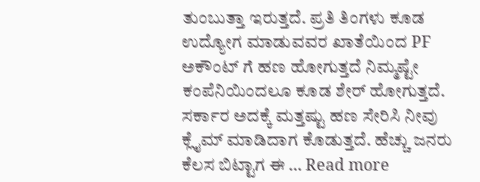ತುಂಬುತ್ತಾ ಇರುತ್ತದೆ. ಪ್ರತಿ ತಿಂಗಳು ಕೂಡ ಉದ್ಯೋಗ ಮಾಡುವವರ ಖಾತೆಯಿಂದ PF ಅಕೌಂಟ್ ಗೆ ಹಣ ಹೋಗುತ್ತದೆ ನಿಮ್ಮಷ್ಟೇ ಕಂಪೆನಿಯಿಂದಲೂ ಕೂಡ ಶೇರ್ ಹೋಗುತ್ತದೆ. ಸರ್ಕಾರ ಅದಕ್ಕೆ ಮತ್ತಷ್ಟು ಹಣ ಸೇರಿಸಿ ನೀವು ಕ್ಲೈಮ್ ಮಾಡಿದಾಗ ಕೊಡುತ್ತದೆ. ಹೆಚ್ಚು ಜನರು ಕೆಲಸ ಬಿಟ್ಟಾಗ ಈ … Read more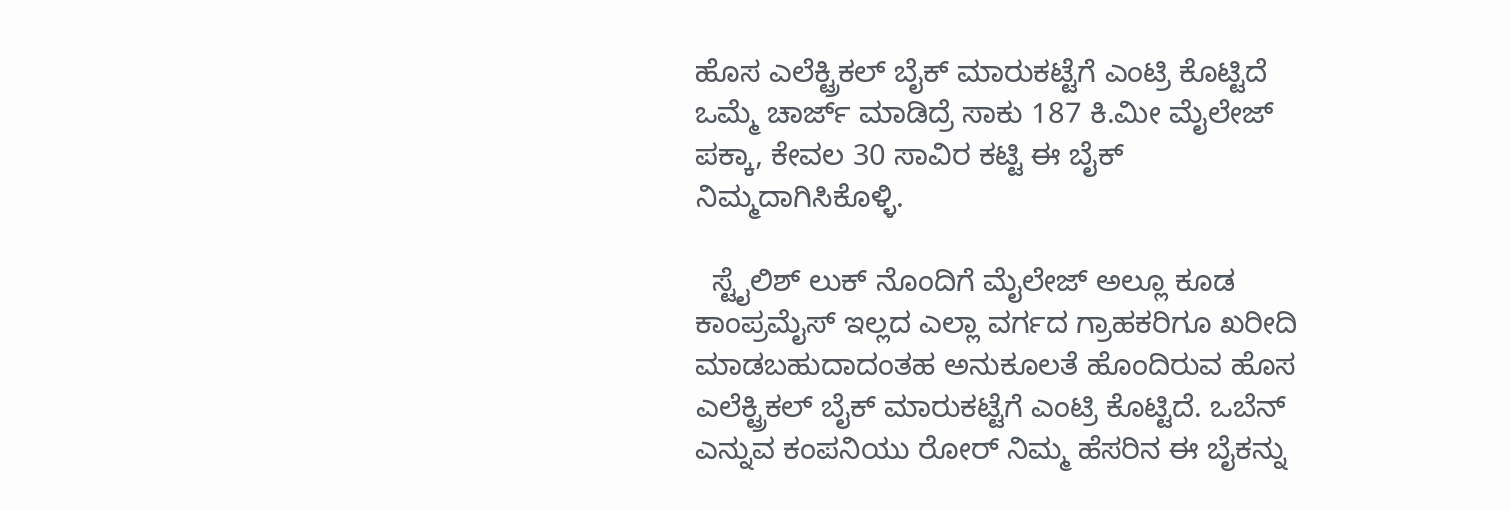ಹೊಸ ಎಲೆಕ್ಟ್ರಿಕಲ್ ಬೈಕ್ ಮಾರುಕಟ್ಟೆಗೆ ಎಂಟ್ರಿ ಕೊಟ್ಟಿದೆ ಒಮ್ಮೆ ಚಾರ್ಜ್ ಮಾಡಿದ್ರೆ ಸಾಕು 187 ಕಿ.ಮೀ ಮೈಲೇಜ್ ಪಕ್ಕಾ, ಕೇವಲ 30 ಸಾವಿರ ಕಟ್ಟಿ ಈ ಬೈಕ್ ನಿಮ್ಮದಾಗಿಸಿಕೊಳ್ಳಿ.

  ಸ್ಟೈಲಿಶ್ ಲುಕ್ ನೊಂದಿಗೆ ಮೈಲೇಜ್ ಅಲ್ಲೂ ಕೂಡ ಕಾಂಪ್ರಮೈಸ್ ಇಲ್ಲದ ಎಲ್ಲಾ ವರ್ಗದ ಗ್ರಾಹಕರಿಗೂ ಖರೀದಿ ಮಾಡಬಹುದಾದಂತಹ ಅನುಕೂಲತೆ ಹೊಂದಿರುವ ಹೊಸ ಎಲೆಕ್ಟ್ರಿಕಲ್ ಬೈಕ್ ಮಾರುಕಟ್ಟೆಗೆ ಎಂಟ್ರಿ ಕೊಟ್ಟಿದೆ. ಒಬೆನ್ ಎನ್ನುವ ಕಂಪನಿಯು ರೋರ್ ನಿಮ್ಮ ಹೆಸರಿನ ಈ ಬೈಕನ್ನು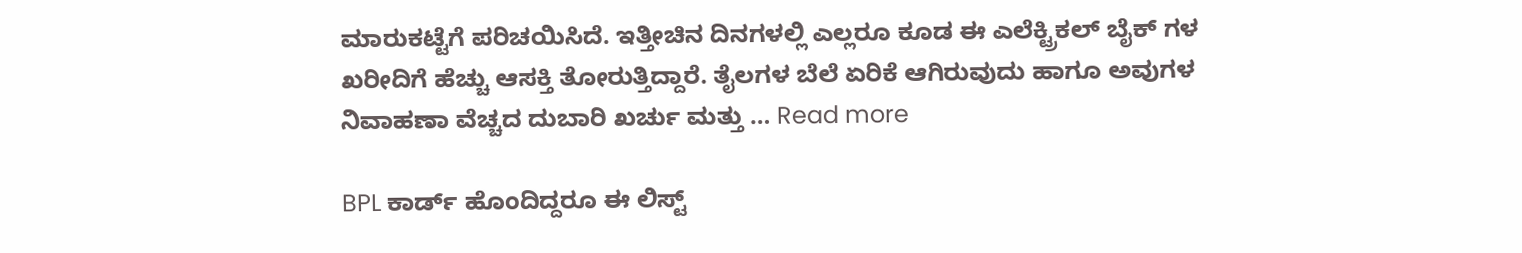ಮಾರುಕಟ್ಟೆಗೆ ಪರಿಚಯಿಸಿದೆ. ಇತ್ತೀಚಿನ ದಿನಗಳಲ್ಲಿ ಎಲ್ಲರೂ ಕೂಡ ಈ ಎಲೆಕ್ಟ್ರಿಕಲ್ ಬೈಕ್ ಗಳ ಖರೀದಿಗೆ ಹೆಚ್ಚು ಆಸಕ್ತಿ ತೋರುತ್ತಿದ್ದಾರೆ. ತೈಲಗಳ ಬೆಲೆ ಏರಿಕೆ ಆಗಿರುವುದು ಹಾಗೂ ಅವುಗಳ ನಿವಾಹಣಾ ವೆಚ್ಚದ ದುಬಾರಿ ಖರ್ಚು ಮತ್ತು … Read more

BPL ಕಾರ್ಡ್ ಹೊಂದಿದ್ದರೂ ಈ ಲಿಸ್ಟ್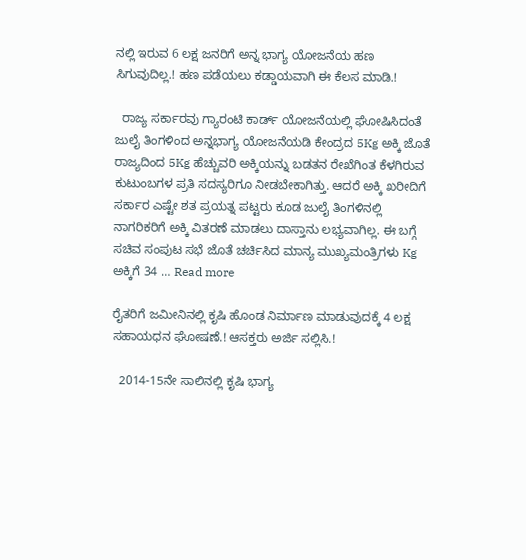ನಲ್ಲಿ ಇರುವ 6 ಲಕ್ಷ ಜನರಿಗೆ ಅನ್ನ ಭಾಗ್ಯ ಯೋಜನೆಯ ಹಣ ಸಿಗುವುದಿಲ್ಲ.! ಹಣ ಪಡೆಯಲು ಕಡ್ಡಾಯವಾಗಿ ಈ ಕೆಲಸ ಮಾಡಿ.!

  ರಾಜ್ಯ ಸರ್ಕಾರವು ಗ್ಯಾರಂಟಿ ಕಾರ್ಡ್ ಯೋಜನೆಯಲ್ಲಿ ಘೋಷಿಸಿದಂತೆ ಜುಲೈ ತಿಂಗಳಿಂದ ಅನ್ನಭಾಗ್ಯ ಯೋಜನೆಯಡಿ ಕೇಂದ್ರದ 5Kg ಅಕ್ಕಿ ಜೊತೆ ರಾಜ್ಯದಿಂದ 5Kg ಹೆಚ್ಚುವರಿ ಅಕ್ಕಿಯನ್ನು ಬಡತನ ರೇಖೆಗಿಂತ ಕೆಳಗಿರುವ ಕುಟುಂಬಗಳ ಪ್ರತಿ ಸದಸ್ಯರಿಗೂ ನೀಡಬೇಕಾಗಿತ್ತು. ಆದರೆ ಅಕ್ಕಿ ಖರೀದಿಗೆ ಸರ್ಕಾರ ಎಷ್ಟೇ ಶತ ಪ್ರಯತ್ನ ಪಟ್ಟರು ಕೂಡ ಜುಲೈ ತಿಂಗಳಿನಲ್ಲಿ ನಾಗರಿಕರಿಗೆ ಅಕ್ಕಿ ವಿತರಣೆ ಮಾಡಲು ದಾಸ್ತಾನು ಲಭ್ಯವಾಗಿಲ್ಲ. ಈ ಬಗ್ಗೆ ಸಚಿವ ಸಂಪುಟ ಸಭೆ ಜೊತೆ ಚರ್ಚಿಸಿದ ಮಾನ್ಯ ಮುಖ್ಯಮಂತ್ರಿಗಳು Kg ಅಕ್ಕಿಗೆ 34 … Read more

ರೈತರಿಗೆ ಜಮೀನಿನಲ್ಲಿ ಕೃಷಿ ಹೊಂಡ ನಿರ್ಮಾಣ ಮಾಡುವುದಕ್ಕೆ 4 ಲಕ್ಷ ಸಹಾಯಧನ ಘೋಷಣೆ.! ಆಸಕ್ತರು ಅರ್ಜಿ ಸಲ್ಲಿಸಿ.!

  2014-15ನೇ ಸಾಲಿನಲ್ಲಿ ಕೃಷಿ ಭಾಗ್ಯ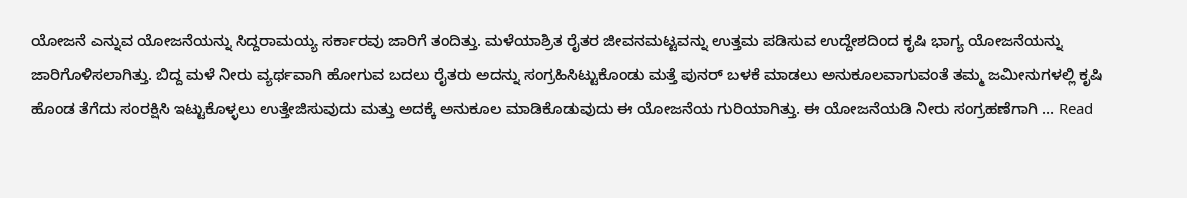ಯೋಜನೆ ಎನ್ನುವ ಯೋಜನೆಯನ್ನು ಸಿದ್ದರಾಮಯ್ಯ ಸರ್ಕಾರವು ಜಾರಿಗೆ ತಂದಿತ್ತು. ಮಳೆಯಾಶ್ರಿತ ರೈತರ ಜೀವನಮಟ್ಟವನ್ನು ಉತ್ತಮ ಪಡಿಸುವ ಉದ್ದೇಶದಿಂದ ಕೃಷಿ ಭಾಗ್ಯ ಯೋಜನೆಯನ್ನು ಜಾರಿಗೊಳಿಸಲಾಗಿತ್ತು. ಬಿದ್ದ ಮಳೆ ನೀರು ವ್ಯರ್ಥವಾಗಿ ಹೋಗುವ ಬದಲು ರೈತರು ಅದನ್ನು ಸಂಗ್ರಹಿಸಿಟ್ಟುಕೊಂಡು ಮತ್ತೆ ಪುನರ್ ಬಳಕೆ ಮಾಡಲು ಅನುಕೂಲವಾಗುವಂತೆ ತಮ್ಮ ಜಮೀನುಗಳಲ್ಲಿ ಕೃಷಿ ಹೊಂಡ ತೆಗೆದು ಸಂರಕ್ಷಿಸಿ ಇಟ್ಟುಕೊಳ್ಳಲು ಉತ್ತೇಜಿಸುವುದು ಮತ್ತು ಅದಕ್ಕೆ ಅನುಕೂಲ ಮಾಡಿಕೊಡುವುದು ಈ ಯೋಜನೆಯ ಗುರಿಯಾಗಿತ್ತು. ಈ ಯೋಜನೆಯಡಿ ನೀರು ಸಂಗ್ರಹಣೆಗಾಗಿ … Read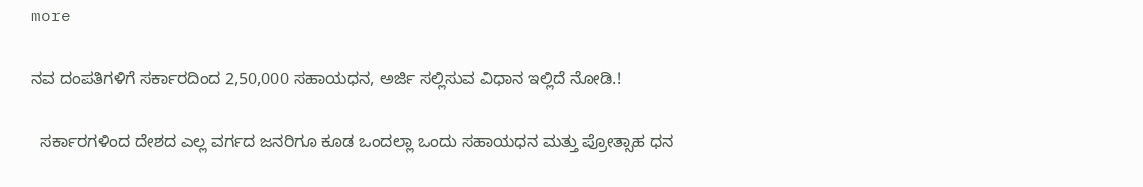more

ನವ ದಂಪತಿಗಳಿಗೆ ಸರ್ಕಾರದಿಂದ 2,50,000 ಸಹಾಯಧನ, ಅರ್ಜಿ ಸಲ್ಲಿಸುವ ವಿಧಾನ ಇಲ್ಲಿದೆ ನೋಡಿ.!

  ಸರ್ಕಾರಗಳಿಂದ ದೇಶದ ಎಲ್ಲ ವರ್ಗದ ಜನರಿಗೂ ಕೂಡ ಒಂದಲ್ಲಾ ಒಂದು ಸಹಾಯಧನ ಮತ್ತು ಪ್ರೋತ್ಸಾಹ ಧನ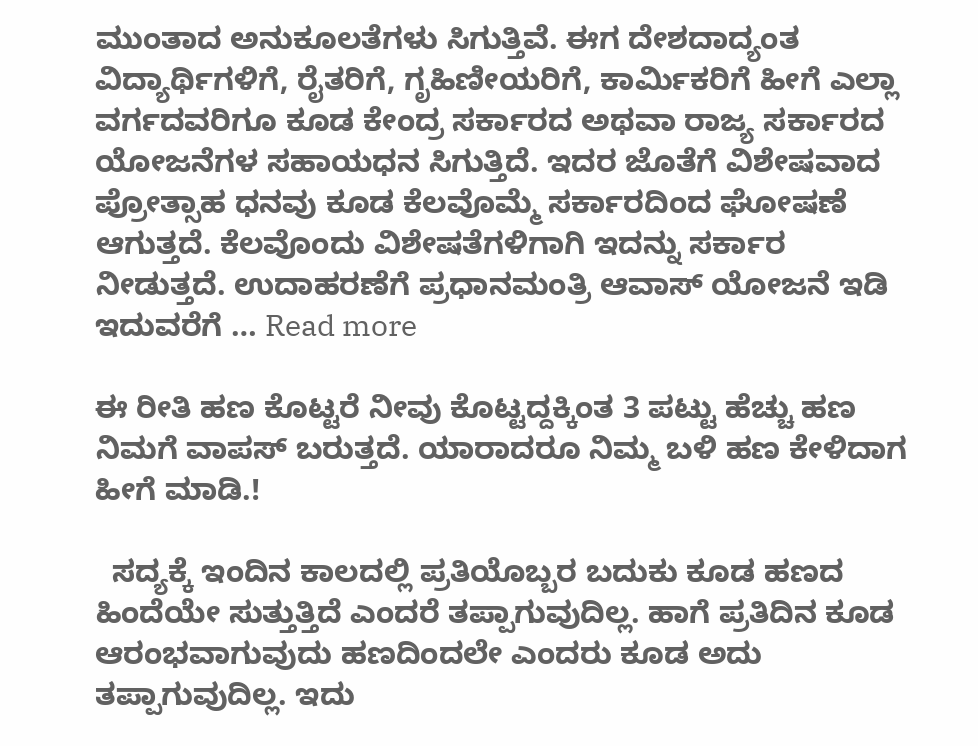ಮುಂತಾದ ಅನುಕೂಲತೆಗಳು ಸಿಗುತ್ತಿವೆ. ಈಗ ದೇಶದಾದ್ಯಂತ ವಿದ್ಯಾರ್ಥಿಗಳಿಗೆ, ರೈತರಿಗೆ, ಗೃಹಿಣೀಯರಿಗೆ, ಕಾರ್ಮಿಕರಿಗೆ ಹೀಗೆ ಎಲ್ಲಾ ವರ್ಗದವರಿಗೂ ಕೂಡ ಕೇಂದ್ರ ಸರ್ಕಾರದ ಅಥವಾ ರಾಜ್ಯ ಸರ್ಕಾರದ ಯೋಜನೆಗಳ ಸಹಾಯಧನ ಸಿಗುತ್ತಿದೆ. ಇದರ ಜೊತೆಗೆ ವಿಶೇಷವಾದ ಪ್ರೋತ್ಸಾಹ ಧನವು ಕೂಡ ಕೆಲವೊಮ್ಮೆ ಸರ್ಕಾರದಿಂದ ಘೋಷಣೆ ಆಗುತ್ತದೆ. ಕೆಲವೊಂದು ವಿಶೇಷತೆಗಳಿಗಾಗಿ ಇದನ್ನು ಸರ್ಕಾರ ನೀಡುತ್ತದೆ. ಉದಾಹರಣೆಗೆ ಪ್ರಧಾನಮಂತ್ರಿ ಆವಾಸ್ ಯೋಜನೆ ಇಡಿ ಇದುವರೆಗೆ … Read more

ಈ ರೀತಿ ಹಣ ಕೊಟ್ಟರೆ ನೀವು ಕೊಟ್ಟದ್ದಕ್ಕಿಂತ 3 ಪಟ್ಟು ಹೆಚ್ಚು ಹಣ ನಿಮಗೆ ವಾಪಸ್ ಬರುತ್ತದೆ. ಯಾರಾದರೂ ನಿಮ್ಮ ಬಳಿ ಹಣ ಕೇಳಿದಾಗ ಹೀಗೆ ಮಾಡಿ.!

  ಸದ್ಯಕ್ಕೆ ಇಂದಿನ ಕಾಲದಲ್ಲಿ ಪ್ರತಿಯೊಬ್ಬರ ಬದುಕು ಕೂಡ ಹಣದ ಹಿಂದೆಯೇ ಸುತ್ತುತ್ತಿದೆ ಎಂದರೆ ತಪ್ಪಾಗುವುದಿಲ್ಲ. ಹಾಗೆ ಪ್ರತಿದಿನ ಕೂಡ ಆರಂಭವಾಗುವುದು ಹಣದಿಂದಲೇ ಎಂದರು ಕೂಡ ಅದು ತಪ್ಪಾಗುವುದಿಲ್ಲ. ಇದು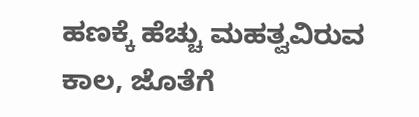ಹಣಕ್ಕೆ ಹೆಚ್ಚು ಮಹತ್ವವಿರುವ ಕಾಲ, ಜೊತೆಗೆ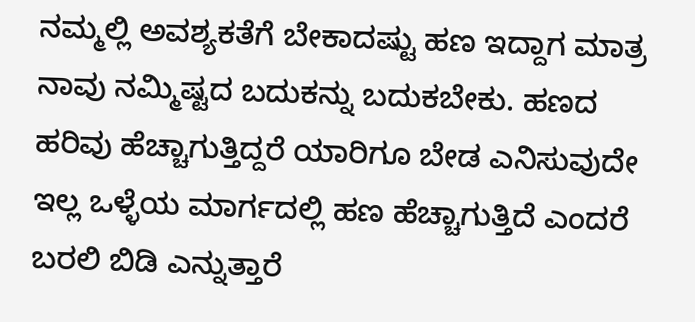ನಮ್ಮಲ್ಲಿ ಅವಶ್ಯಕತೆಗೆ ಬೇಕಾದಷ್ಟು ಹಣ ಇದ್ದಾಗ ಮಾತ್ರ ನಾವು ನಮ್ಮಿಷ್ಟದ ಬದುಕನ್ನು ಬದುಕಬೇಕು. ಹಣದ ಹರಿವು ಹೆಚ್ಚಾಗುತ್ತಿದ್ದರೆ ಯಾರಿಗೂ ಬೇಡ ಎನಿಸುವುದೇ ಇಲ್ಲ ಒಳ್ಳೆಯ ಮಾರ್ಗದಲ್ಲಿ ಹಣ ಹೆಚ್ಚಾಗುತ್ತಿದೆ ಎಂದರೆ ಬರಲಿ ಬಿಡಿ ಎನ್ನುತ್ತಾರೆ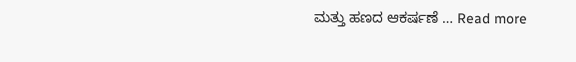ಮತ್ತು ಹಣದ ಆಕರ್ಷಣೆ … Read more